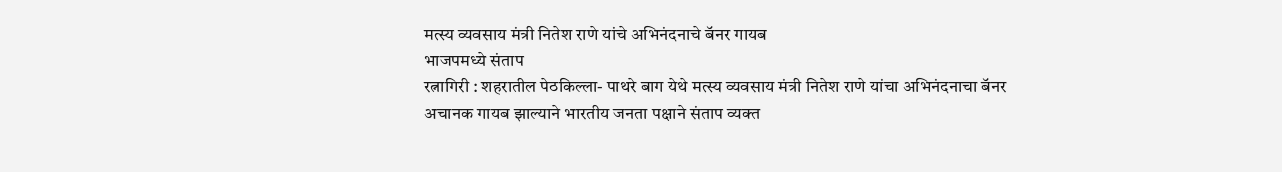मत्स्य व्यवसाय मंत्री नितेश राणे यांचे अभिनंदनाचे बॅनर गायब
भाजपमध्ये संताप
रत्नागिरी : शहरातील पेठकिल्ला- पाथरे बाग येथे मत्स्य व्यवसाय मंत्री नितेश राणे यांचा अभिनंदनाचा बॅनर अचानक गायब झाल्याने भारतीय जनता पक्षाने संताप व्यक्त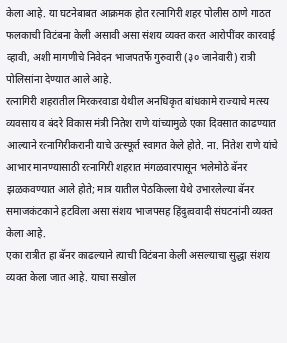केला आहे. या घटनेबाबत आक्रमक होत रत्नागिरी शहर पोलीस ठाणे गाठत फलकाची विटंबना केली असावी असा संशय व्यक्त करत आरोपींवर कारवाई व्हावी, अशी मागणीचे निवेदन भाजपतर्फे गुरुवारी (३० जानेवारी) रात्री पोलिसांना देण्यात आले आहे.
रत्नागिरी शहरातील मिरकरवाडा येथील अनधिकृत बांधकामे राज्याचे मत्स्य व्यवसाय व बंदरे विकास मंत्री नितेश राणे यांच्यामुळे एका दिवसात काढण्यात आल्याने रत्नागिरीकरानी याचे उत्स्फूर्त स्वागत केले होते. ना. नितेश राणे यांचे आभार मानण्यासाठी रत्नागिरी शहरात मंगळवारपासून भलेमोठे बॅनर झळकवण्यात आले होते; मात्र यातील पेठकिल्ला येथे उभारलेल्या बॅनर समाजकंटकाने हटविला असा संशय भाजपसह हिंदुत्ववादी संघटनांनी व्यक्त केला आहे.
एका रात्रीत हा बॅनर काढल्याने त्याची विटंबना केली असल्याचा सुद्धा संशय व्यक्त केला जात आहे. याचा सखोल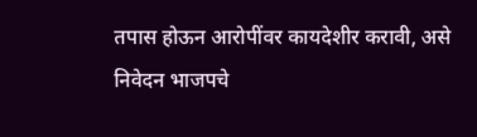तपास होऊन आरोपींवर कायदेशीर करावी, असे निवेदन भाजपचे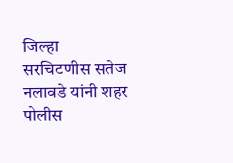जिल्हा सरचिटणीस सतेज नलावडे यांनी शहर पोलीस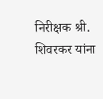निरीक्षक श्री. शिवरकर यांना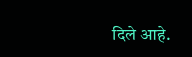दिले आहे.